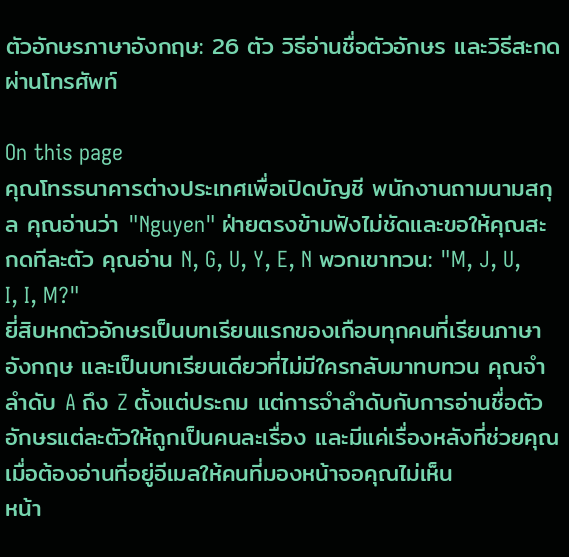ตัวอักษรภาษาอังกฤษ: 26 ตัว วิธีอ่านชื่อตัวอักษร และวิธีสะกดผ่านโทรศัพท์

On this page
คุณโทรธนาคารต่างประเทศเพื่อเปิดบัญชี พนักงานถามนามสกุล คุณอ่านว่า "Nguyen" ฝ่ายตรงข้ามฟังไม่ชัดและขอให้คุณสะกดทีละตัว คุณอ่าน N, G, U, Y, E, N พวกเขาทวน: "M, J, U, I, I, M?"
ยี่สิบหกตัวอักษรเป็นบทเรียนแรกของเกือบทุกคนที่เรียนภาษาอังกฤษ และเป็นบทเรียนเดียวที่ไม่มีใครกลับมาทบทวน คุณจำลำดับ A ถึง Z ตั้งแต่ประถม แต่การจำลำดับกับการอ่านชื่อตัวอักษรแต่ละตัวให้ถูกเป็นคนละเรื่อง และมีแค่เรื่องหลังที่ช่วยคุณเมื่อต้องอ่านที่อยู่อีเมลให้คนที่มองหน้าจอคุณไม่เห็น
หน้า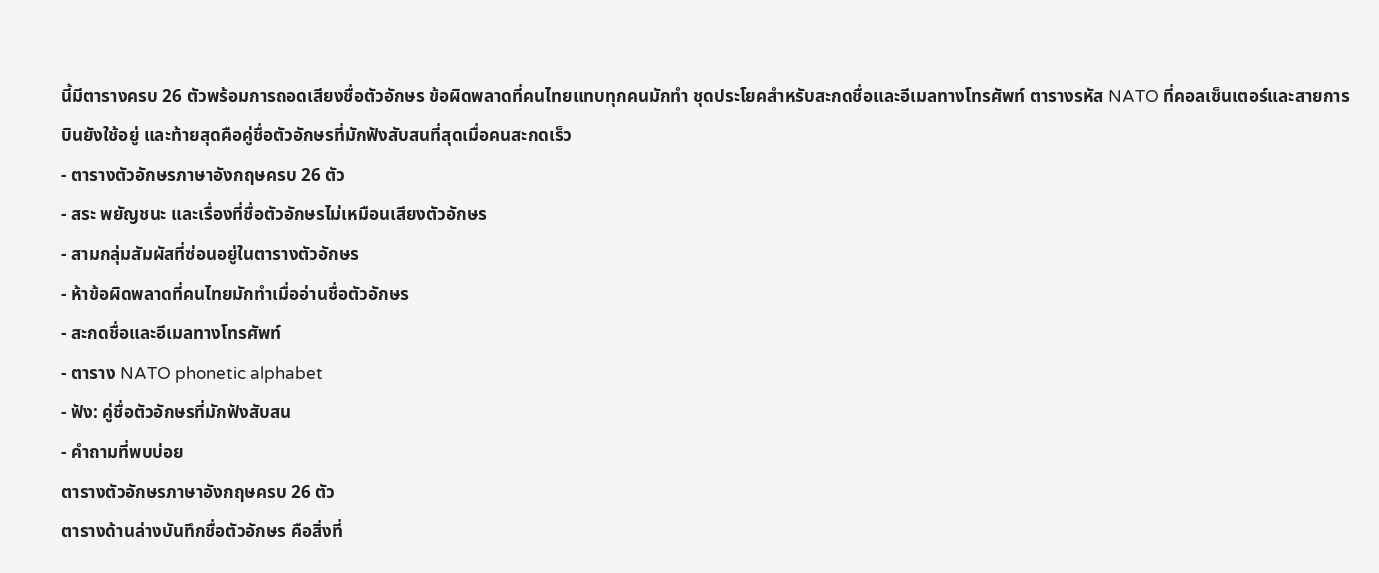นี้มีตารางครบ 26 ตัวพร้อมการถอดเสียงชื่อตัวอักษร ข้อผิดพลาดที่คนไทยแทบทุกคนมักทำ ชุดประโยคสำหรับสะกดชื่อและอีเมลทางโทรศัพท์ ตารางรหัส NATO ที่คอลเซ็นเตอร์และสายการบินยังใช้อยู่ และท้ายสุดคือคู่ชื่อตัวอักษรที่มักฟังสับสนที่สุดเมื่อคนสะกดเร็ว
- ตารางตัวอักษรภาษาอังกฤษครบ 26 ตัว
- สระ พยัญชนะ และเรื่องที่ชื่อตัวอักษรไม่เหมือนเสียงตัวอักษร
- สามกลุ่มสัมผัสที่ซ่อนอยู่ในตารางตัวอักษร
- ห้าข้อผิดพลาดที่คนไทยมักทำเมื่ออ่านชื่อตัวอักษร
- สะกดชื่อและอีเมลทางโทรศัพท์
- ตาราง NATO phonetic alphabet
- ฟัง: คู่ชื่อตัวอักษรที่มักฟังสับสน
- คำถามที่พบบ่อย
ตารางตัวอักษรภาษาอังกฤษครบ 26 ตัว
ตารางด้านล่างบันทึกชื่อตัวอักษร คือสิ่งที่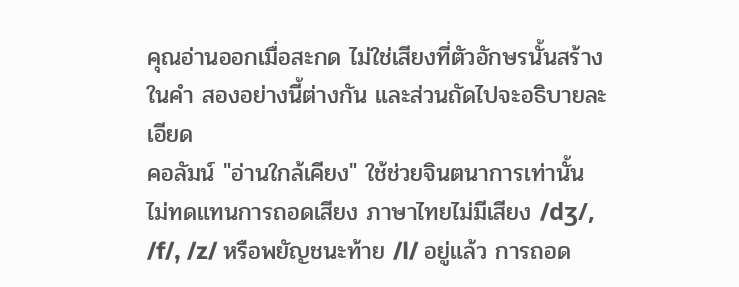คุณอ่านออกเมื่อสะกด ไม่ใช่เสียงที่ตัวอักษรนั้นสร้างในคำ สองอย่างนี้ต่างกัน และส่วนถัดไปจะอธิบายละเอียด
คอลัมน์ "อ่านใกล้เคียง" ใช้ช่วยจินตนาการเท่านั้น ไม่ทดแทนการถอดเสียง ภาษาไทยไม่มีเสียง /dʒ/, /f/, /z/ หรือพยัญชนะท้าย /l/ อยู่แล้ว การถอด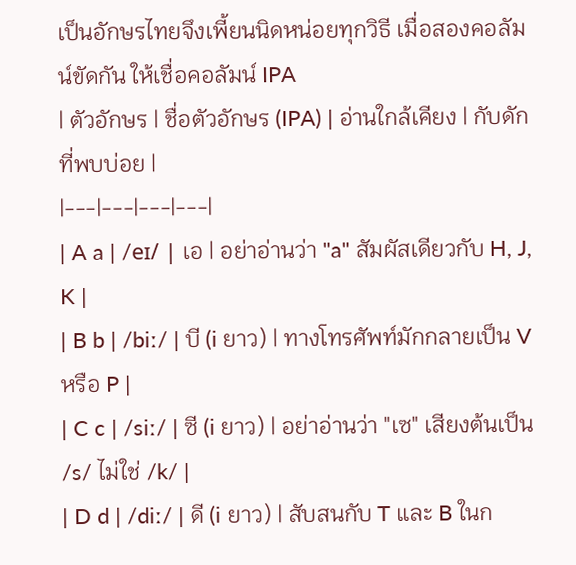เป็นอักษรไทยจึงเพี้ยนนิดหน่อยทุกวิธี เมื่อสองคอลัมน์ขัดกัน ให้เชื่อคอลัมน์ IPA
| ตัวอักษร | ชื่อตัวอักษร (IPA) | อ่านใกล้เคียง | กับดักที่พบบ่อย |
|---|---|---|---|
| A a | /eɪ/ | เอ | อย่าอ่านว่า "a" สัมผัสเดียวกับ H, J, K |
| B b | /biː/ | บี (i ยาว) | ทางโทรศัพท์มักกลายเป็น V หรือ P |
| C c | /siː/ | ซี (i ยาว) | อย่าอ่านว่า "เซ" เสียงต้นเป็น /s/ ไม่ใช่ /k/ |
| D d | /diː/ | ดี (i ยาว) | สับสนกับ T และ B ในก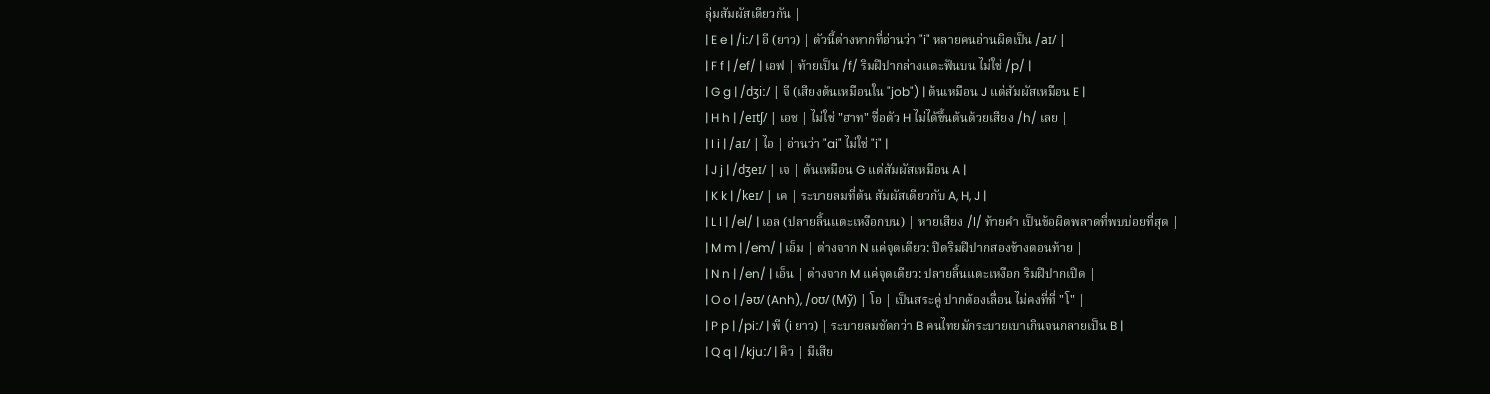ลุ่มสัมผัสเดียวกัน |
| E e | /iː/ | อี (ยาว) | ตัวนี้ต่างหากที่อ่านว่า "i" หลายคนอ่านผิดเป็น /aɪ/ |
| F f | /ef/ | เอฟ | ท้ายเป็น /f/ ริมฝีปากล่างแตะฟันบน ไม่ใช่ /p/ |
| G g | /dʒiː/ | จี (เสียงต้นเหมือนใน "job") | ต้นเหมือน J แต่สัมผัสเหมือน E |
| H h | /eɪtʃ/ | เอช | ไม่ใช่ "ฮาท" ชื่อตัว H ไม่ได้ขึ้นต้นด้วยเสียง /h/ เลย |
| I i | /aɪ/ | ไอ | อ่านว่า "ai" ไม่ใช่ "i" |
| J j | /dʒeɪ/ | เจ | ต้นเหมือน G แต่สัมผัสเหมือน A |
| K k | /keɪ/ | เค | ระบายลมที่ต้น สัมผัสเดียวกับ A, H, J |
| L l | /el/ | เอล (ปลายลิ้นแตะเหงือกบน) | หายเสียง /l/ ท้ายคำ เป็นข้อผิดพลาดที่พบบ่อยที่สุด |
| M m | /em/ | เอ็ม | ต่างจาก N แค่จุดเดียว: ปิดริมฝีปากสองข้างตอนท้าย |
| N n | /en/ | เอ็น | ต่างจาก M แค่จุดเดียว: ปลายลิ้นแตะเหงือก ริมฝีปากเปิด |
| O o | /əʊ/ (Anh), /oʊ/ (Mỹ) | โอ | เป็นสระคู่ ปากต้องเลื่อน ไม่คงที่ที่ "โ" |
| P p | /piː/ | พี (i ยาว) | ระบายลมชัดกว่า B คนไทยมักระบายเบาเกินจนกลายเป็น B |
| Q q | /kjuː/ | คิว | มีเสีย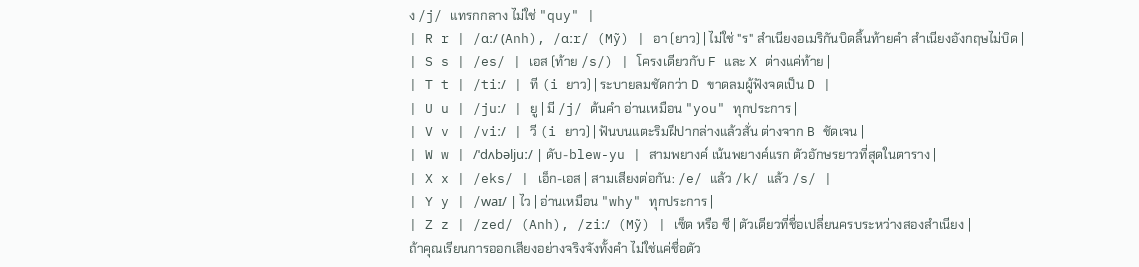ง /j/ แทรกกลาง ไม่ใช่ "quy" |
| R r | /ɑː/ (Anh), /ɑːr/ (Mỹ) | อา (ยาว) | ไม่ใช่ "ร" สำเนียงอเมริกันบิดลิ้นท้ายคำ สำเนียงอังกฤษไม่บิด |
| S s | /es/ | เอส (ท้าย /s/) | โครงเดียวกับ F และ X ต่างแค่ท้าย |
| T t | /tiː/ | ที (i ยาว) | ระบายลมชัดกว่า D ขาดลมผู้ฟังจดเป็น D |
| U u | /juː/ | ยู | มี /j/ ต้นคำ อ่านเหมือน "you" ทุกประการ |
| V v | /viː/ | วี (i ยาว) | ฟันบนแตะริมฝีปากล่างแล้วสั่น ต่างจาก B ชัดเจน |
| W w | /ˈdʌbəljuː/ | ดับ-blew-yu | สามพยางค์ เน้นพยางค์แรก ตัวอักษรยาวที่สุดในตาราง |
| X x | /eks/ | เอ็ก-เอส | สามเสียงต่อกัน: /e/ แล้ว /k/ แล้ว /s/ |
| Y y | /waɪ/ | ไว | อ่านเหมือน "why" ทุกประการ |
| Z z | /zed/ (Anh), /ziː/ (Mỹ) | เซ็ด หรือ ซี | ตัวเดียวที่ชื่อเปลี่ยนครบระหว่างสองสำเนียง |
ถ้าคุณเรียนการออกเสียงอย่างจริงจังทั้งคำ ไม่ใช่แค่ชื่อตัว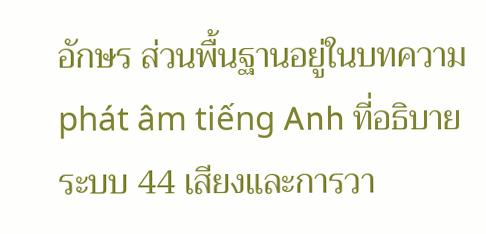อักษร ส่วนพื้นฐานอยู่ในบทความ phát âm tiếng Anh ที่อธิบายระบบ 44 เสียงและการวา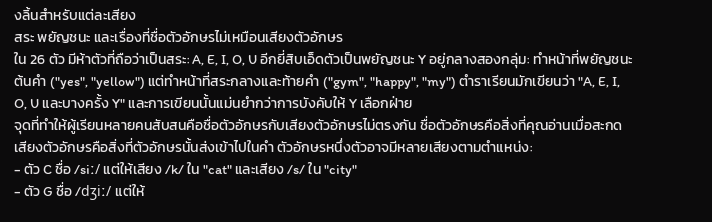งลิ้นสำหรับแต่ละเสียง
สระ พยัญชนะ และเรื่องที่ชื่อตัวอักษรไม่เหมือนเสียงตัวอักษร
ใน 26 ตัว มีห้าตัวที่ถือว่าเป็นสระ: A, E, I, O, U อีกยี่สิบเอ็ดตัวเป็นพยัญชนะ Y อยู่กลางสองกลุ่ม: ทำหน้าที่พยัญชนะต้นคำ ("yes", "yellow") แต่ทำหน้าที่สระกลางและท้ายคำ ("gym", "happy", "my") ตำราเรียนมักเขียนว่า "A, E, I, O, U และบางครั้ง Y" และการเขียนนั้นแม่นยำกว่าการบังคับให้ Y เลือกฝ่าย
จุดที่ทำให้ผู้เรียนหลายคนสับสนคือชื่อตัวอักษรกับเสียงตัวอักษรไม่ตรงกัน ชื่อตัวอักษรคือสิ่งที่คุณอ่านเมื่อสะกด เสียงตัวอักษรคือสิ่งที่ตัวอักษรนั้นส่งเข้าไปในคำ ตัวอักษรหนึ่งตัวอาจมีหลายเสียงตามตำแหน่ง:
- ตัว C ชื่อ /siː/ แต่ให้เสียง /k/ ใน "cat" และเสียง /s/ ใน "city"
- ตัว G ชื่อ /dʒiː/ แต่ให้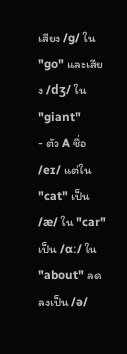เสียง /ɡ/ ใน "go" และเสียง /dʒ/ ใน "giant"
- ตัว A ชื่อ /eɪ/ แต่ใน "cat" เป็น /æ/ ใน "car" เป็น /ɑː/ ใน "about" ลดลงเป็น /ə/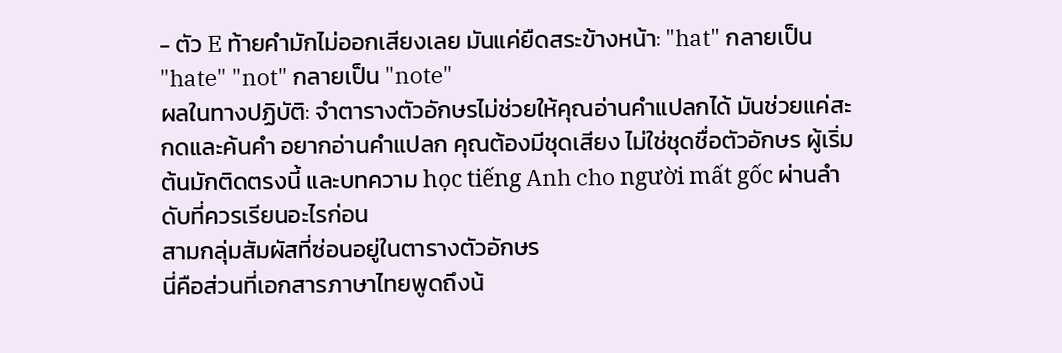- ตัว E ท้ายคำมักไม่ออกเสียงเลย มันแค่ยืดสระข้างหน้า: "hat" กลายเป็น "hate" "not" กลายเป็น "note"
ผลในทางปฏิบัติ: จำตารางตัวอักษรไม่ช่วยให้คุณอ่านคำแปลกได้ มันช่วยแค่สะกดและค้นคำ อยากอ่านคำแปลก คุณต้องมีชุดเสียง ไม่ใช่ชุดชื่อตัวอักษร ผู้เริ่มต้นมักติดตรงนี้ และบทความ học tiếng Anh cho người mất gốc ผ่านลำดับที่ควรเรียนอะไรก่อน
สามกลุ่มสัมผัสที่ซ่อนอยู่ในตารางตัวอักษร
นี่คือส่วนที่เอกสารภาษาไทยพูดถึงน้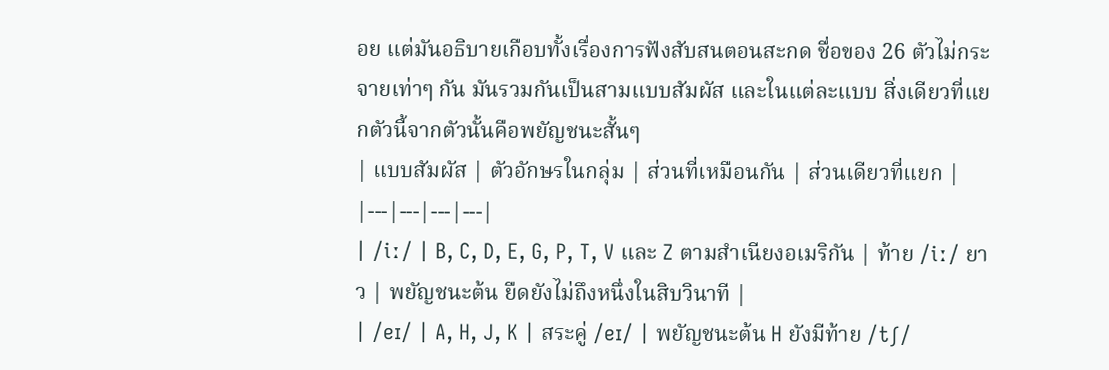อย แต่มันอธิบายเกือบทั้งเรื่องการฟังสับสนตอนสะกด ชื่อของ 26 ตัวไม่กระจายเท่าๆ กัน มันรวมกันเป็นสามแบบสัมผัส และในแต่ละแบบ สิ่งเดียวที่แยกตัวนี้จากตัวนั้นคือพยัญชนะสั้นๆ
| แบบสัมผัส | ตัวอักษรในกลุ่ม | ส่วนที่เหมือนกัน | ส่วนเดียวที่แยก |
|---|---|---|---|
| /iː/ | B, C, D, E, G, P, T, V และ Z ตามสำเนียงอเมริกัน | ท้าย /iː/ ยาว | พยัญชนะต้น ยืดยังไม่ถึงหนึ่งในสิบวินาที |
| /eɪ/ | A, H, J, K | สระคู่ /eɪ/ | พยัญชนะต้น H ยังมีท้าย /tʃ/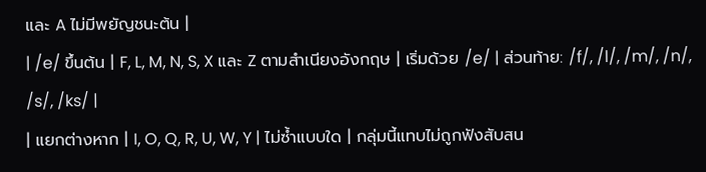และ A ไม่มีพยัญชนะต้น |
| /e/ ขึ้นต้น | F, L, M, N, S, X และ Z ตามสำเนียงอังกฤษ | เริ่มด้วย /e/ | ส่วนท้าย: /f/, /l/, /m/, /n/, /s/, /ks/ |
| แยกต่างหาก | I, O, Q, R, U, W, Y | ไม่ซ้ำแบบใด | กลุ่มนี้แทบไม่ถูกฟังสับสน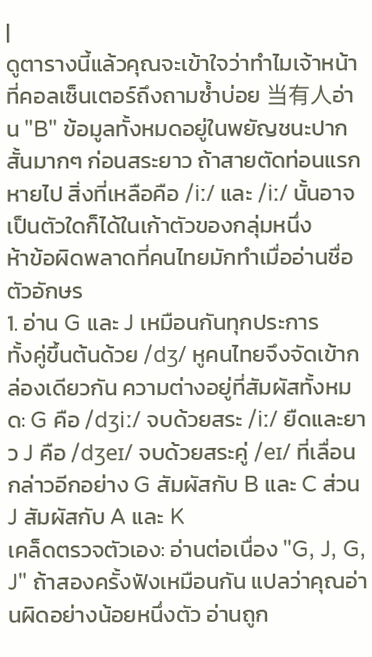|
ดูตารางนี้แล้วคุณจะเข้าใจว่าทำไมเจ้าหน้าที่คอลเซ็นเตอร์ถึงถามซ้ำบ่อย 当有人อ่าน "B" ข้อมูลทั้งหมดอยู่ในพยัญชนะปากสั้นมากๆ ก่อนสระยาว ถ้าสายตัดท่อนแรกหายไป สิ่งที่เหลือคือ /iː/ และ /iː/ นั้นอาจเป็นตัวใดก็ได้ในเก้าตัวของกลุ่มหนึ่ง
ห้าข้อผิดพลาดที่คนไทยมักทำเมื่ออ่านชื่อตัวอักษร
1. อ่าน G และ J เหมือนกันทุกประการ
ทั้งคู่ขึ้นต้นด้วย /dʒ/ หูคนไทยจึงจัดเข้ากล่องเดียวกัน ความต่างอยู่ที่สัมผัสทั้งหมด: G คือ /dʒiː/ จบด้วยสระ /iː/ ยืดและยาว J คือ /dʒeɪ/ จบด้วยสระคู่ /eɪ/ ที่เลื่อน กล่าวอีกอย่าง G สัมผัสกับ B และ C ส่วน J สัมผัสกับ A และ K
เคล็ดตรวจตัวเอง: อ่านต่อเนื่อง "G, J, G, J" ถ้าสองครั้งฟังเหมือนกัน แปลว่าคุณอ่านผิดอย่างน้อยหนึ่งตัว อ่านถูก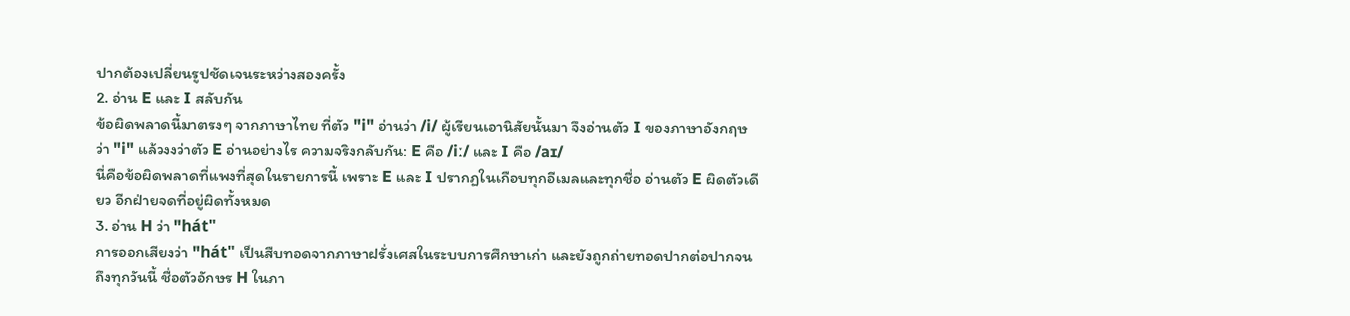ปากต้องเปลี่ยนรูปชัดเจนระหว่างสองครั้ง
2. อ่าน E และ I สลับกัน
ข้อผิดพลาดนี้มาตรงๆ จากภาษาไทย ที่ตัว "i" อ่านว่า /i/ ผู้เรียนเอานิสัยนั้นมา จึงอ่านตัว I ของภาษาอังกฤษว่า "i" แล้วงงว่าตัว E อ่านอย่างไร ความจริงกลับกัน: E คือ /iː/ และ I คือ /aɪ/
นี่คือข้อผิดพลาดที่แพงที่สุดในรายการนี้ เพราะ E และ I ปรากฏในเกือบทุกอีเมลและทุกชื่อ อ่านตัว E ผิดตัวเดียว อีกฝ่ายจดที่อยู่ผิดทั้งหมด
3. อ่าน H ว่า "hát"
การออกเสียงว่า "hát" เป็นสืบทอดจากภาษาฝรั่งเศสในระบบการศึกษาเก่า และยังถูกถ่ายทอดปากต่อปากจนถึงทุกวันนี้ ชื่อตัวอักษร H ในภา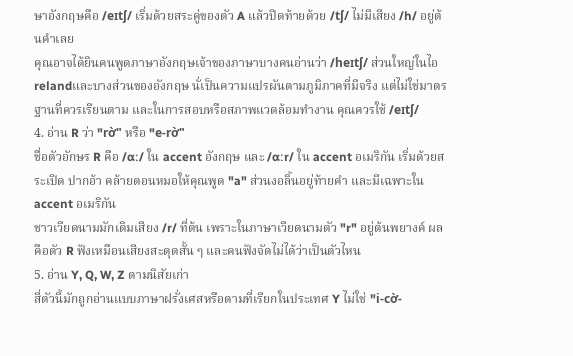ษาอังกฤษคือ /eɪtʃ/ เริ่มด้วยสระคู่ของตัว A แล้วปิดท้ายด้วย /tʃ/ ไม่มีเสียง /h/ อยู่ต้นคำเลย
คุณอาจได้ยินคนพูดภาษาอังกฤษเจ้าของภาษาบางคนอ่านว่า /heɪtʃ/ ส่วนใหญ่ในไอrelandและบางส่วนของอังกฤษ นั่เป็นความแปรผันตามภูมิภาคที่มีจริง แต่ไม่ใช่มาตรฐานที่ควรเรียนตาม และในการสอบหรือสภาพแวดล้อมทำงาน คุณควรใช้ /eɪtʃ/
4. อ่าน R ว่า "rờ" หรือ "e-rờ"
ชื่อตัวอักษร R คือ /ɑː/ ใน accent อังกฤษ และ /ɑːr/ ใน accent อเมริกัน เริ่มด้วยสระเปิด ปากอ้า คล้ายตอนหมอให้คุณพูด "a" ส่วนงอลิ้นอยู่ท้ายคำ และมีเฉพาะใน accent อเมริกัน
ชาวเวียดนามมักเติมเสียง /r/ ที่ต้น เพราะในภาษาเวียดนามตัว "r" อยู่ต้นพยางค์ ผลคือตัว R ฟังเหมือนเสียงสะดุดสั้น ๆ และคนฟังจัดไม่ได้ว่าเป็นตัวไหน
5. อ่าน Y, Q, W, Z ตามนิสัยเก่า
สี่ตัวนี้มักถูกอ่านแบบภาษาฝรั่งเศสหรือตามที่เรียกในประเทศ Y ไม่ใช่ "i-cờ-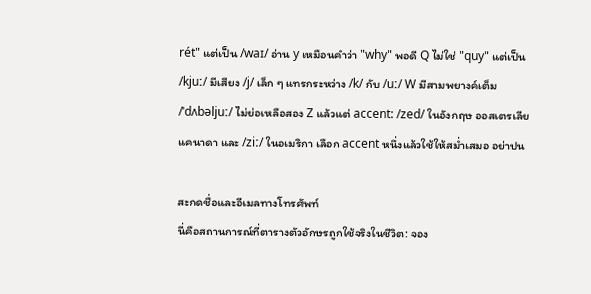rét" แต่เป็น /waɪ/ อ่าน y เหมือนคำว่า "why" พอดี Q ไม่ใช่ "quy" แต่เป็น /kjuː/ มีเสียง /j/ เล็ก ๆ แทรกระหว่าง /k/ กับ /uː/ W มีสามพยางค์เต็ม /ˈdʌbəljuː/ ไม่ย่อเหลือสอง Z แล้วแต่ accent: /zed/ ในอังกฤษ ออสเตรเลีย แคนาดา และ /ziː/ ในอเมริกา เลือก accent หนึ่งแล้วใช้ให้สม่ำเสมอ อย่าปน

สะกดชื่อและอีเมลทางโทรศัพท์
นี่คือสถานการณ์ที่ตารางตัวอักษรถูกใช้จริงในชีวิต: จอง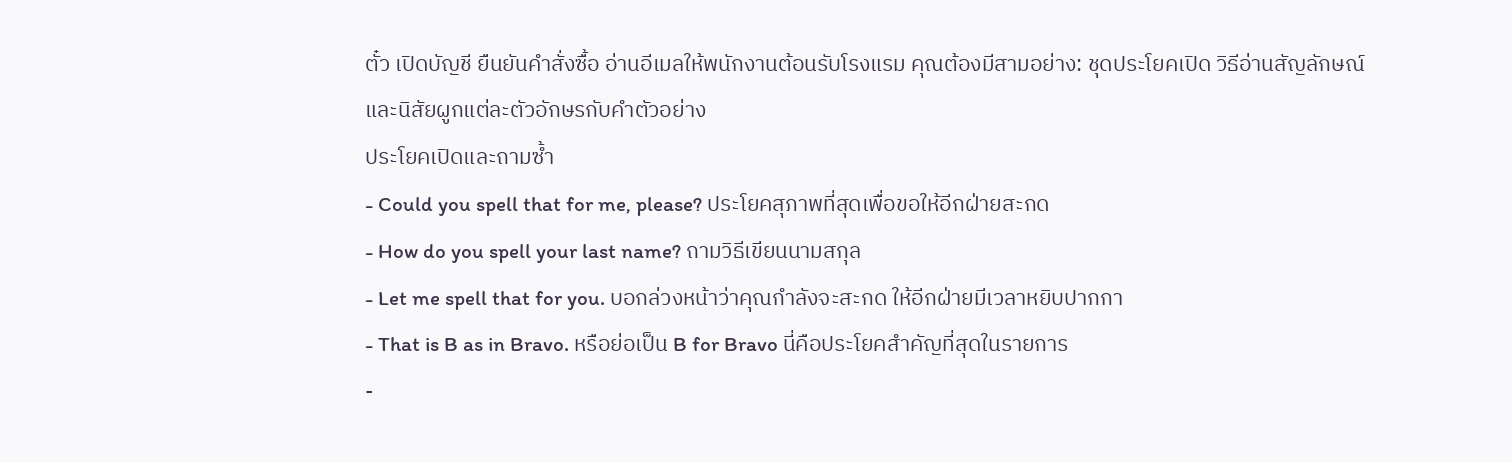ตั๋ว เปิดบัญชี ยืนยันคำสั่งซื้อ อ่านอีเมลให้พนักงานต้อนรับโรงแรม คุณต้องมีสามอย่าง: ชุดประโยคเปิด วิธีอ่านสัญลักษณ์ และนิสัยผูกแต่ละตัวอักษรกับคำตัวอย่าง
ประโยคเปิดและถามซ้ำ
- Could you spell that for me, please? ประโยคสุภาพที่สุดเพื่อขอให้อีกฝ่ายสะกด
- How do you spell your last name? ถามวิธีเขียนนามสกุล
- Let me spell that for you. บอกล่วงหน้าว่าคุณกำลังจะสะกด ให้อีกฝ่ายมีเวลาหยิบปากกา
- That is B as in Bravo. หรือย่อเป็น B for Bravo นี่คือประโยคสำคัญที่สุดในรายการ
-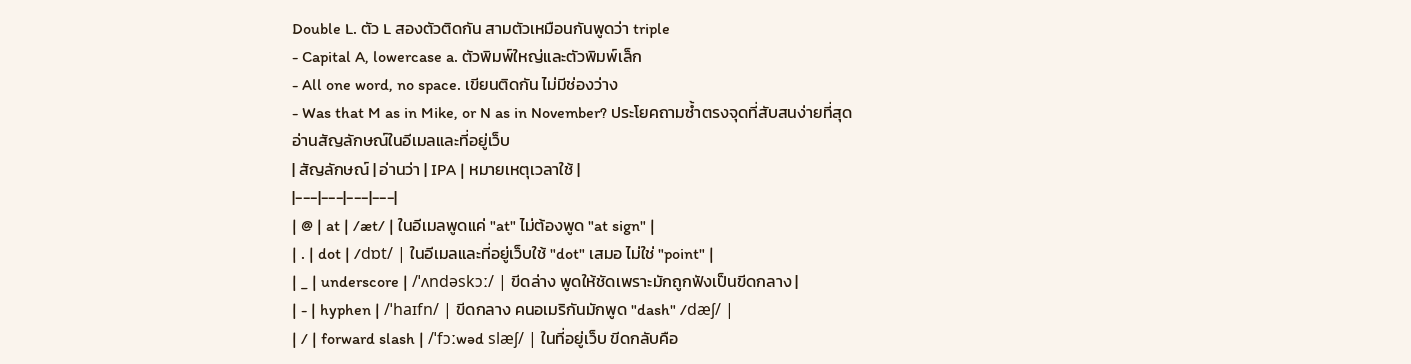Double L. ตัว L สองตัวติดกัน สามตัวเหมือนกันพูดว่า triple
- Capital A, lowercase a. ตัวพิมพ์ใหญ่และตัวพิมพ์เล็ก
- All one word, no space. เขียนติดกัน ไม่มีช่องว่าง
- Was that M as in Mike, or N as in November? ประโยคถามซ้ำตรงจุดที่สับสนง่ายที่สุด
อ่านสัญลักษณ์ในอีเมลและที่อยู่เว็บ
| สัญลักษณ์ | อ่านว่า | IPA | หมายเหตุเวลาใช้ |
|---|---|---|---|
| @ | at | /æt/ | ในอีเมลพูดแค่ "at" ไม่ต้องพูด "at sign" |
| . | dot | /dɒt/ | ในอีเมลและที่อยู่เว็บใช้ "dot" เสมอ ไม่ใช่ "point" |
| _ | underscore | /ˈʌndəskɔː/ | ขีดล่าง พูดให้ชัดเพราะมักถูกฟังเป็นขีดกลาง |
| - | hyphen | /ˈhaɪfn/ | ขีดกลาง คนอเมริกันมักพูด "dash" /dæʃ/ |
| / | forward slash | /ˈfɔːwəd slæʃ/ | ในที่อยู่เว็บ ขีดกลับคือ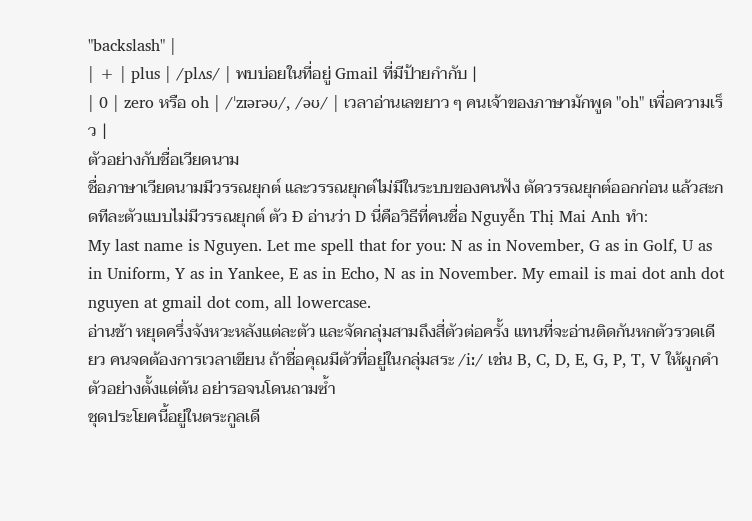"backslash" |
| + | plus | /plʌs/ | พบบ่อยในที่อยู่ Gmail ที่มีป้ายกำกับ |
| 0 | zero หรือ oh | /ˈzɪərəʊ/, /əʊ/ | เวลาอ่านเลขยาว ๆ คนเจ้าของภาษามักพูด "oh" เพื่อความเร็ว |
ตัวอย่างกับชื่อเวียดนาม
ชื่อภาษาเวียดนามมีวรรณยุกต์ และวรรณยุกต์ไม่มีในระบบของคนฟัง ตัดวรรณยุกต์ออกก่อน แล้วสะกดทีละตัวแบบไม่มีวรรณยุกต์ ตัว Đ อ่านว่า D นี่คือวิธีที่คนชื่อ Nguyễn Thị Mai Anh ทำ:
My last name is Nguyen. Let me spell that for you: N as in November, G as in Golf, U as in Uniform, Y as in Yankee, E as in Echo, N as in November. My email is mai dot anh dot nguyen at gmail dot com, all lowercase.
อ่านช้า หยุดครึ่งจังหวะหลังแต่ละตัว และจัดกลุ่มสามถึงสี่ตัวต่อครั้ง แทนที่จะอ่านติดกันหกตัวรวดเดียว คนจดต้องการเวลาเขียน ถ้าชื่อคุณมีตัวที่อยู่ในกลุ่มสระ /iː/ เช่น B, C, D, E, G, P, T, V ให้ผูกคำตัวอย่างตั้งแต่ต้น อย่ารอจนโดนถามซ้ำ
ชุดประโยคนี้อยู่ในตระกูลเดี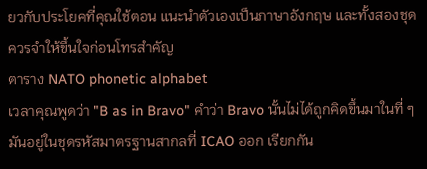ยวกับประโยคที่คุณใช้ตอน แนะนำตัวเองเป็นภาษาอังกฤษ และทั้งสองชุดควรจำให้ขึ้นใจก่อนโทรสำคัญ
ตาราง NATO phonetic alphabet
เวลาคุณพูดว่า "B as in Bravo" คำว่า Bravo นั้นไม่ได้ถูกคิดขึ้นมาในที่ ๆ มันอยู่ในชุดรหัสมาตรฐานสากลที่ ICAO ออก เรียกกัน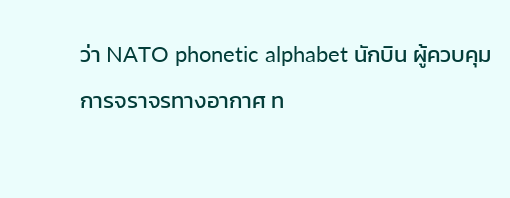ว่า NATO phonetic alphabet นักบิน ผู้ควบคุมการจราจรทางอากาศ ท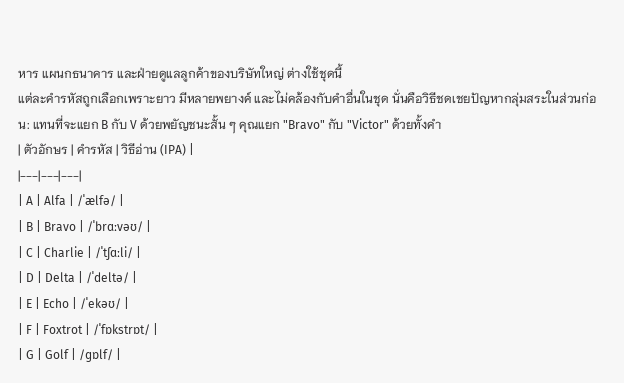หาร แผนกธนาคาร และฝ่ายดูแลลูกค้าของบริษัทใหญ่ ต่างใช้ชุดนี้
แต่ละคำรหัสถูกเลือกเพราะยาว มีหลายพยางค์ และไม่คล้องกับคำอื่นในชุด นั่นคือวิธีชดเชยปัญหากลุ่มสระในส่วนก่อน: แทนที่จะแยก B กับ V ด้วยพยัญชนะสั้น ๆ คุณแยก "Bravo" กับ "Victor" ด้วยทั้งคำ
| ตัวอักษร | คำรหัส | วิธีอ่าน (IPA) |
|---|---|---|
| A | Alfa | /ˈælfə/ |
| B | Bravo | /ˈbrɑːvəʊ/ |
| C | Charlie | /ˈtʃɑːli/ |
| D | Delta | /ˈdeltə/ |
| E | Echo | /ˈekəʊ/ |
| F | Foxtrot | /ˈfɒkstrɒt/ |
| G | Golf | /ɡɒlf/ |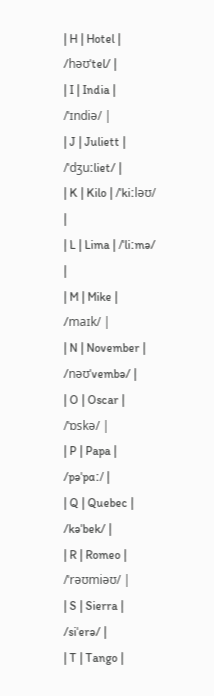| H | Hotel | /həʊˈtel/ |
| I | India | /ˈɪndiə/ |
| J | Juliett | /ˈdʒuːliet/ |
| K | Kilo | /ˈkiːləʊ/ |
| L | Lima | /ˈliːmə/ |
| M | Mike | /maɪk/ |
| N | November | /nəʊˈvembə/ |
| O | Oscar | /ˈɒskə/ |
| P | Papa | /pəˈpɑː/ |
| Q | Quebec | /kəˈbek/ |
| R | Romeo | /ˈrəʊmiəʊ/ |
| S | Sierra | /siˈerə/ |
| T | Tango |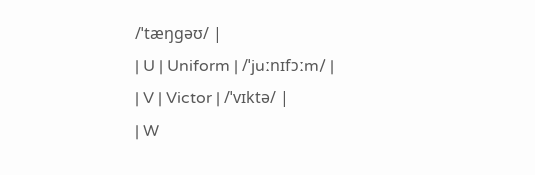/ˈtæŋɡəʊ/ |
| U | Uniform | /ˈjuːnɪfɔːm/ |
| V | Victor | /ˈvɪktə/ |
| W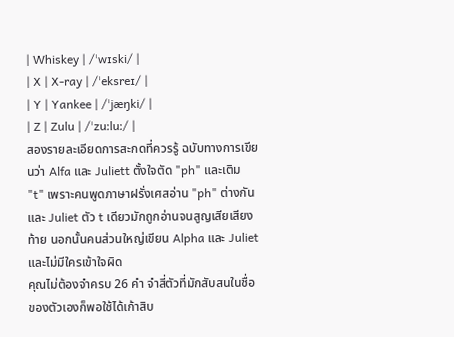| Whiskey | /ˈwɪski/ |
| X | X-ray | /ˈeksreɪ/ |
| Y | Yankee | /ˈjæŋki/ |
| Z | Zulu | /ˈzuːluː/ |
สองรายละเอียดการสะกดที่ควรรู้ ฉบับทางการเขียนว่า Alfa และ Juliett ตั้งใจตัด "ph" และเติม "t" เพราะคนพูดภาษาฝรั่งเศสอ่าน "ph" ต่างกัน และ Juliet ตัว t เดียวมักถูกอ่านจนสูญเสียเสียงท้าย นอกนั้นคนส่วนใหญ่เขียน Alpha และ Juliet และไม่มีใครเข้าใจผิด
คุณไม่ต้องจำครบ 26 คำ จำสี่ตัวที่มักสับสนในชื่อของตัวเองก็พอใช้ได้เก้าสิบ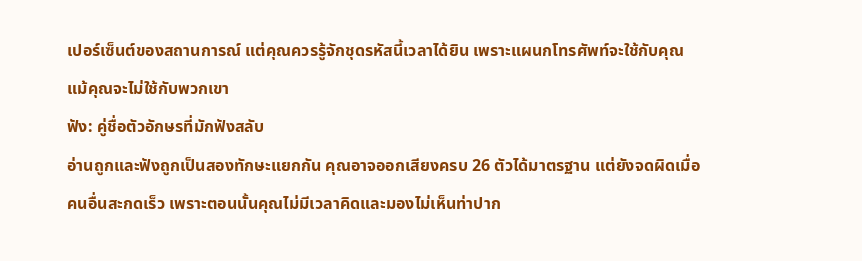เปอร์เซ็นต์ของสถานการณ์ แต่คุณควรรู้จักชุดรหัสนี้เวลาได้ยิน เพราะแผนกโทรศัพท์จะใช้กับคุณ แม้คุณจะไม่ใช้กับพวกเขา
ฟัง: คู่ชื่อตัวอักษรที่มักฟังสลับ
อ่านถูกและฟังถูกเป็นสองทักษะแยกกัน คุณอาจออกเสียงครบ 26 ตัวได้มาตรฐาน แต่ยังจดผิดเมื่อคนอื่นสะกดเร็ว เพราะตอนนั้นคุณไม่มีเวลาคิดและมองไม่เห็นท่าปาก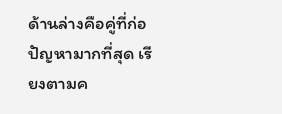ด้านล่างคือคู่ที่ก่อปัญหามากที่สุด เรียงตามค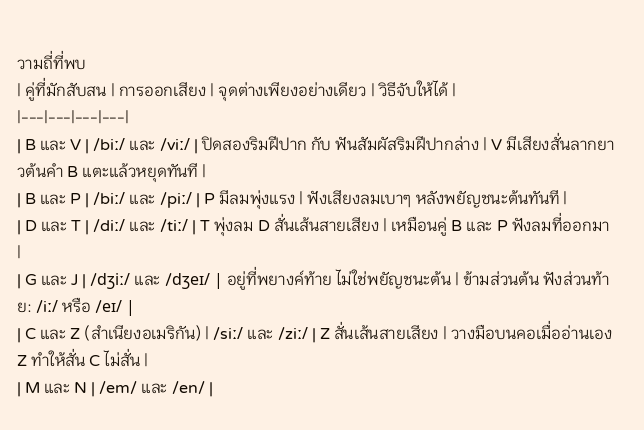วามถี่ที่พบ
| คู่ที่มักสับสน | การออกเสียง | จุดต่างเพียงอย่างเดียว | วิธีจับให้ได้ |
|---|---|---|---|
| B และ V | /biː/ และ /viː/ | ปิดสองริมฝีปาก กับ ฟันสัมผัสริมฝีปากล่าง | V มีเสียงสั่นลากยาวต้นคำ B แตะแล้วหยุดทันที |
| B และ P | /biː/ และ /piː/ | P มีลมพุ่งแรง | ฟังเสียงลมเบาๆ หลังพยัญชนะต้นทันที |
| D และ T | /diː/ และ /tiː/ | T พุ่งลม D สั่นเส้นสายเสียง | เหมือนคู่ B และ P ฟังลมที่ออกมา |
| G และ J | /dʒiː/ และ /dʒeɪ/ | อยู่ที่พยางค์ท้าย ไม่ใช่พยัญชนะต้น | ข้ามส่วนต้น ฟังส่วนท้าย: /iː/ หรือ /eɪ/ |
| C และ Z (สำเนียงอเมริกัน) | /siː/ และ /ziː/ | Z สั่นเส้นสายเสียง | วางมือบนคอเมื่ออ่านเอง Z ทำให้สั่น C ไม่สั่น |
| M และ N | /em/ และ /en/ |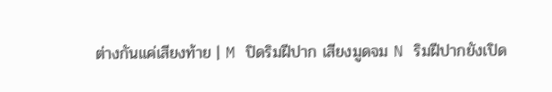ต่างกันแค่เสียงท้าย | M ปิดริมฝีปาก เสียงมูดจม N ริมฝีปากยังเปิด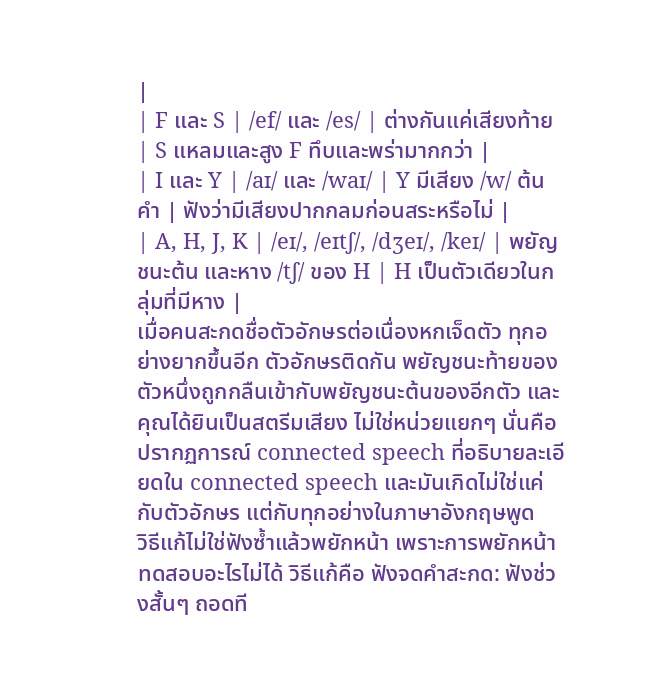|
| F และ S | /ef/ และ /es/ | ต่างกันแค่เสียงท้าย | S แหลมและสูง F ทึบและพร่ามากกว่า |
| I และ Y | /aɪ/ และ /waɪ/ | Y มีเสียง /w/ ต้นคำ | ฟังว่ามีเสียงปากกลมก่อนสระหรือไม่ |
| A, H, J, K | /eɪ/, /eɪtʃ/, /dʒeɪ/, /keɪ/ | พยัญชนะต้น และหาง /tʃ/ ของ H | H เป็นตัวเดียวในกลุ่มที่มีหาง |
เมื่อคนสะกดชื่อตัวอักษรต่อเนื่องหกเจ็ดตัว ทุกอย่างยากขึ้นอีก ตัวอักษรติดกัน พยัญชนะท้ายของตัวหนึ่งถูกกลืนเข้ากับพยัญชนะต้นของอีกตัว และคุณได้ยินเป็นสตรีมเสียง ไม่ใช่หน่วยแยกๆ นั่นคือปรากฏการณ์ connected speech ที่อธิบายละเอียดใน connected speech และมันเกิดไม่ใช่แค่กับตัวอักษร แต่กับทุกอย่างในภาษาอังกฤษพูด
วิธีแก้ไม่ใช่ฟังซ้ำแล้วพยักหน้า เพราะการพยักหน้าทดสอบอะไรไม่ได้ วิธีแก้คือ ฟังจดคำสะกด: ฟังช่วงสั้นๆ ถอดที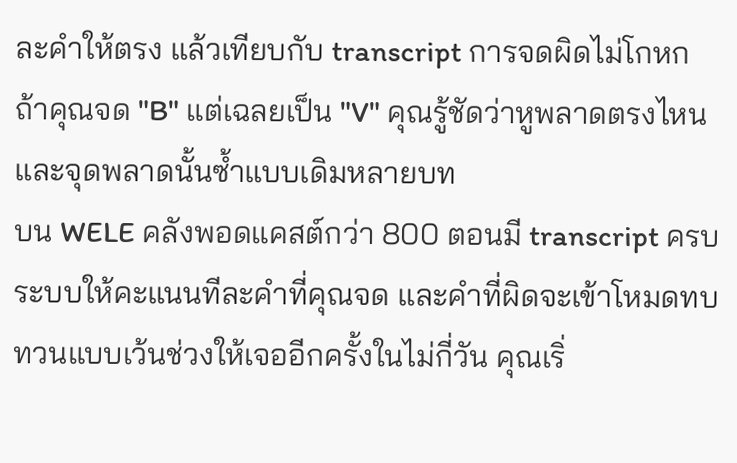ละคำให้ตรง แล้วเทียบกับ transcript การจดผิดไม่โกหก ถ้าคุณจด "B" แต่เฉลยเป็น "V" คุณรู้ชัดว่าหูพลาดตรงไหน และจุดพลาดนั้นซ้ำแบบเดิมหลายบท
บน WELE คลังพอดแคสต์กว่า 800 ตอนมี transcript ครบ ระบบให้คะแนนทีละคำที่คุณจด และคำที่ผิดจะเข้าโหมดทบทวนแบบเว้นช่วงให้เจออีกครั้งในไม่กี่วัน คุณเริ่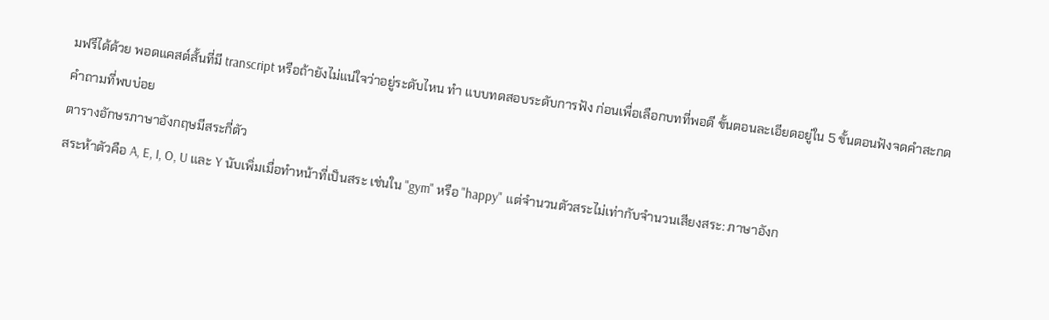มฟรีได้ด้วย พอดแคสต์สั้นที่มี transcript หรือถ้ายังไม่แน่ใจว่าอยู่ระดับไหน ทำ แบบทดสอบระดับการฟัง ก่อนเพื่อเลือกบทที่พอดี ขั้นตอนละเอียดอยู่ใน 5 ขั้นตอนฟังจดคำสะกด
คำถามที่พบบ่อย
ตารางอักษรภาษาอังกฤษมีสระกี่ตัว
สระห้าตัวคือ A, E, I, O, U และ Y นับเพิ่มเมื่อทำหน้าที่เป็นสระ เช่นใน "gym" หรือ "happy" แต่จำนวนตัวสระไม่เท่ากับจำนวนเสียงสระ: ภาษาอังก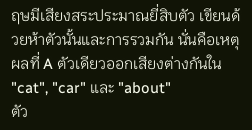ฤษมีเสียงสระประมาณยี่สิบตัว เขียนด้วยห้าตัวนั้นและการรวมกัน นั่นคือเหตุผลที่ A ตัวเดียวออกเสียงต่างกันใน "cat", "car" และ "about"
ตัว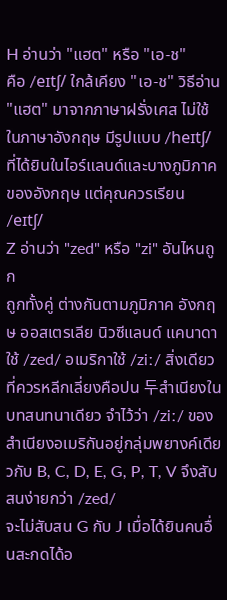H อ่านว่า "แฮต" หรือ "เอ-ช"
คือ /eɪtʃ/ ใกล้เคียง "เอ-ช" วิธีอ่าน "แฮต" มาจากภาษาฝรั่งเศส ไม่ใช้ในภาษาอังกฤษ มีรูปแบบ /heɪtʃ/ ที่ได้ยินในไอร์แลนด์และบางภูมิภาคของอังกฤษ แต่คุณควรเรียน /eɪtʃ/
Z อ่านว่า "zed" หรือ "zi" อันไหนถูก
ถูกทั้งคู่ ต่างกันตามภูมิภาค อังกฤษ ออสเตรเลีย นิวซีแลนด์ แคนาดา ใช้ /zed/ อเมริกาใช้ /ziː/ สิ่งเดียวที่ควรหลีกเลี่ยงคือปน 두สำเนียงในบทสนทนาเดียว จำไว้ว่า /ziː/ ของสำเนียงอเมริกันอยู่กลุ่มพยางค์เดียวกับ B, C, D, E, G, P, T, V จึงสับสนง่ายกว่า /zed/
จะไม่สับสน G กับ J เมื่อได้ยินคนอื่นสะกดได้อ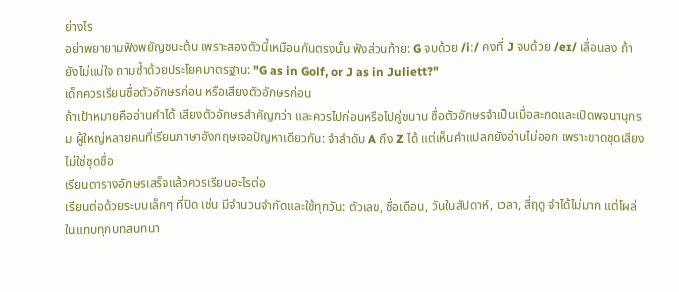ย่างไร
อย่าพยายามฟังพยัญชนะต้น เพราะสองตัวนี้เหมือนกันตรงนั้น ฟังส่วนท้าย: G จบด้วย /iː/ คงที่ J จบด้วย /eɪ/ เลื่อนลง ถ้ายังไม่แน่ใจ ถามซ้ำด้วยประโยคมาตรฐาน: "G as in Golf, or J as in Juliett?"
เด็กควรเรียนชื่อตัวอักษรก่อน หรือเสียงตัวอักษรก่อน
ถ้าเป้าหมายคืออ่านคำได้ เสียงตัวอักษรสำคัญกว่า และควรไปก่อนหรือไปคู่ขนาน ชื่อตัวอักษรจำเป็นเมื่อสะกดและเปิดพจนานุกรม ผู้ใหญ่หลายคนที่เรียนภาษาอังกฤษเจอปัญหาเดียวกัน: จำลำดับ A ถึง Z ได้ แต่เห็นคำแปลกยังอ่านไม่ออก เพราะขาดชุดเสียง ไม่ใช่ชุดชื่อ
เรียนตารางอักษรเสร็จแล้วควรเรียนอะไรต่อ
เรียนต่อด้วยระบบเล็กๆ ที่ปิด เช่น มีจำนวนจำกัดและใช้ทุกวัน: ตัวเลข, ชื่อเดือน, วันในสัปดาห์, เวลา, สี่ฤดู จำได้ไม่มาก แต่โผล่ในแทบทุกบทสนทนา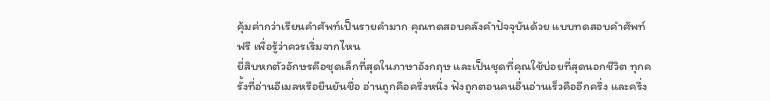คุ้มค่ากว่าเรียนคำศัพท์เป็นรายคำมาก คุณทดสอบคลังคำปัจจุบันด้วย แบบทดสอบคำศัพท์ฟรี เพื่อรู้ว่าควรเริ่มจากไหน
ยี่สิบหกตัวอักษรคือชุดเล็กที่สุดในภาษาอังกฤษ และเป็นชุดที่คุณใช้บ่อยที่สุดนอกชีวิต ทุกครั้งที่อ่านอีเมลหรือยืนยันชื่อ อ่านถูกคือครึ่งหนึ่ง ฟังถูกตอนคนอื่นอ่านเร็วคืออีกครึ่ง และครึ่ง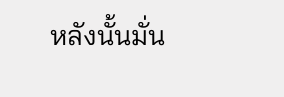หลังนั้นมั่น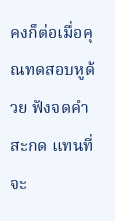คงก็ต่อเมื่อคุณทดสอบหูด้วย ฟังจดคำสะกด แทนที่จะ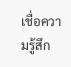เชื่อความรู้สึก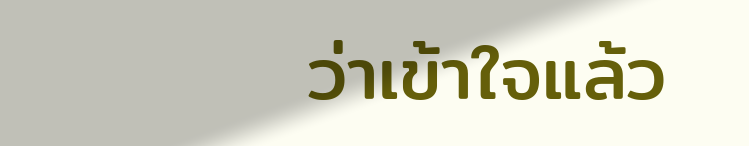ว่าเข้าใจแล้ว